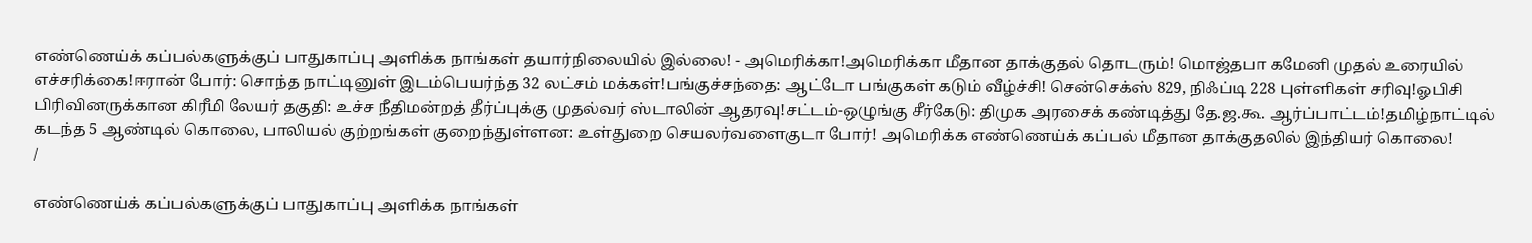எண்ணெய்க் கப்பல்களுக்குப் பாதுகாப்பு அளிக்க நாங்கள் தயார்நிலையில் இல்லை! - அமெரிக்கா!அமெரிக்கா மீதான தாக்குதல் தொடரும்! மொஜ்தபா கமேனி முதல் உரையில் எச்சரிக்கை!ஈரான் போர்: சொந்த நாட்டினுள் இடம்பெயர்ந்த 32 லட்சம் மக்கள்!பங்குச்சந்தை: ஆட்டோ பங்குகள் கடும் வீழ்ச்சி! சென்செக்ஸ் 829, நிஃப்டி 228 புள்ளிகள் சரிவு!ஓபிசி பிரிவினருக்கான கிரீமி லேயர் தகுதி: உச்ச நீதிமன்றத் தீர்ப்புக்கு முதல்வர் ஸ்டாலின் ஆதரவு!சட்டம்-ஒழுங்கு சீர்கேடு: திமுக அரசைக் கண்டித்து தே.ஜ.கூ. ஆர்ப்பாட்டம்!தமிழ்நாட்டில் கடந்த 5 ஆண்டில் கொலை, பாலியல் குற்றங்கள் குறைந்துள்ளன: உள்துறை செயலர்வளைகுடா போர்! அமெரிக்க எண்ணெய்க் கப்பல் மீதான தாக்குதலில் இந்தியர் கொலை!
/

எண்ணெய்க் கப்பல்களுக்குப் பாதுகாப்பு அளிக்க நாங்கள்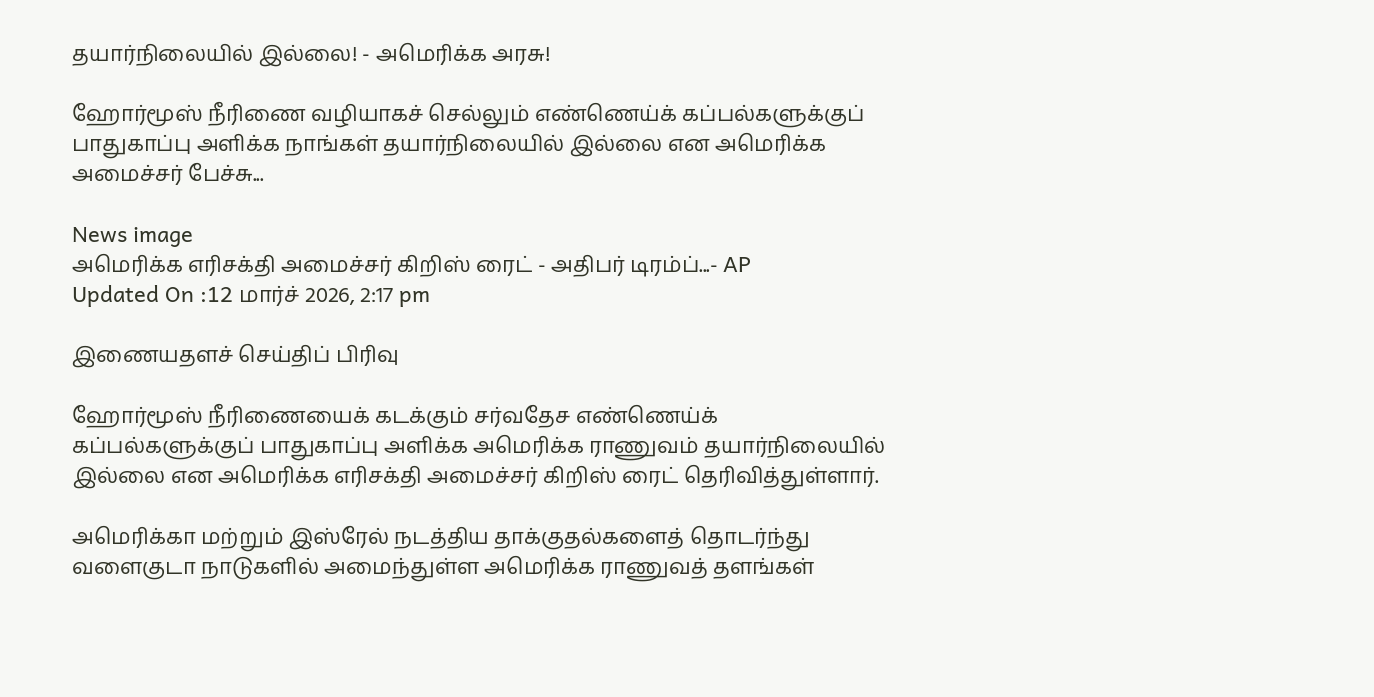தயார்நிலையில் இல்லை! - அமெரிக்க அரசு!

ஹோர்மூஸ் நீரிணை வழியாகச் செல்லும் எண்ணெய்க் கப்பல்களுக்குப் பாதுகாப்பு அளிக்க நாங்கள் தயார்நிலையில் இல்லை என அமெரிக்க அமைச்சர் பேச்சு...

News image
அமெரிக்க எரிசக்தி அமைச்சர் கிறிஸ் ரைட் - அதிபர் டிரம்ப்...- AP
Updated On :12 மார்ச் 2026, 2:17 pm

இணையதளச் செய்திப் பிரிவு

ஹோர்மூஸ் நீரிணையைக் கடக்கும் சர்வதேச எண்ணெய்க் கப்பல்களுக்குப் பாதுகாப்பு அளிக்க அமெரிக்க ராணுவம் தயார்நிலையில் இல்லை என அமெரிக்க எரிசக்தி அமைச்சர் கிறிஸ் ரைட் தெரிவித்துள்ளார்.

அமெரிக்கா மற்றும் இஸ்ரேல் நடத்திய தாக்குதல்களைத் தொடர்ந்து வளைகுடா நாடுகளில் அமைந்துள்ள அமெரிக்க ராணுவத் தளங்கள்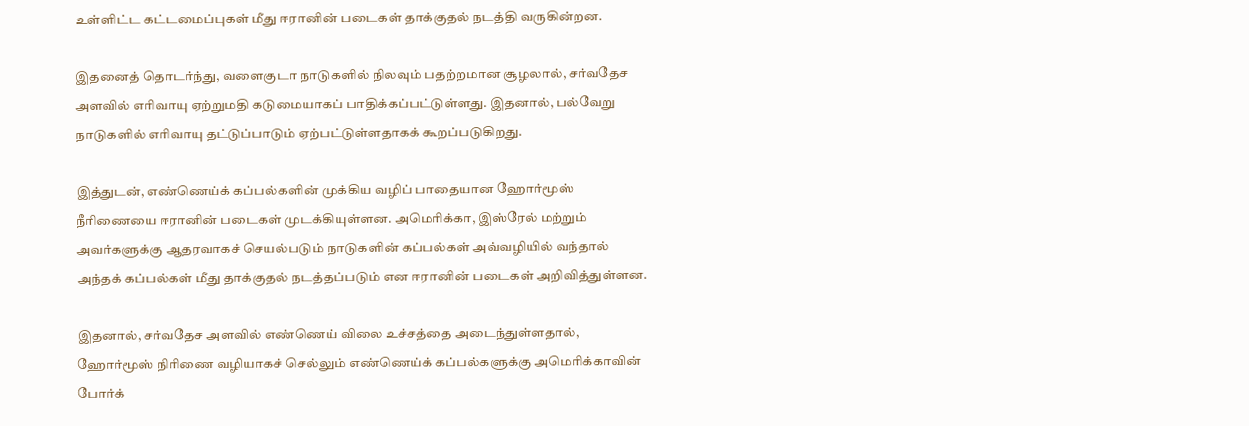உள்ளிட்ட கட்டமைப்புகள் மீது ஈரானின் படைகள் தாக்குதல் நடத்தி வருகின்றன.

இதனைத் தொடர்ந்து, வளைகுடா நாடுகளில் நிலவும் பதற்றமான சூழலால், சர்வதேச அளவில் எரிவாயு ஏற்றுமதி கடுமையாகப் பாதிக்கப்பட்டுள்ளது. இதனால், பல்வேறு நாடுகளில் எரிவாயு தட்டுப்பாடும் ஏற்பட்டுள்ளதாகக் கூறப்படுகிறது.

இத்துடன், எண்ணெய்க் கப்பல்களின் முக்கிய வழிப் பாதையான ஹோர்மூஸ் நீரிணையை ஈரானின் படைகள் முடக்கியுள்ளன. அமெரிக்கா, இஸ்ரேல் மற்றும் அவர்களுக்கு ஆதரவாகச் செயல்படும் நாடுகளின் கப்பல்கள் அவ்வழியில் வந்தால் அந்தக் கப்பல்கள் மீது தாக்குதல் நடத்தப்படும் என ஈரானின் படைகள் அறிவித்துள்ளன.

இதனால், சர்வதேச அளவில் எண்ணெய் விலை உச்சத்தை அடைந்துள்ளதால், ஹோர்மூஸ் நிரிணை வழியாகச் செல்லும் எண்ணெய்க் கப்பல்களுக்கு அமெரிக்காவின் போர்க்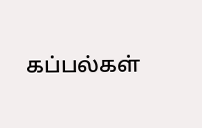கப்பல்கள்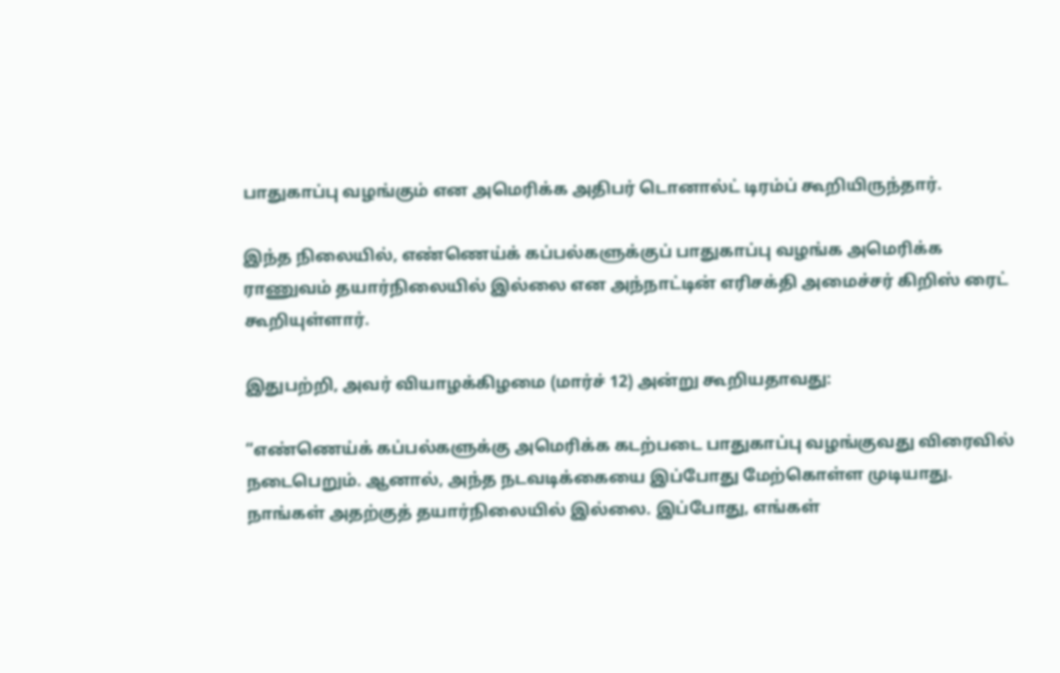பாதுகாப்பு வழங்கும் என அமெரிக்க அதிபர் டொனால்ட் டிரம்ப் கூறியிருந்தார்.

இந்த நிலையில், எண்ணெய்க் கப்பல்களுக்குப் பாதுகாப்பு வழங்க அமெரிக்க ராணுவம் தயார்நிலையில் இல்லை என அந்நாட்டின் எரிசக்தி அமைச்சர் கிறிஸ் ரைட் கூறியுள்ளார்.

இதுபற்றி, அவர் வியாழக்கிழமை (மார்ச் 12) அன்று கூறியதாவது:

“எண்ணெய்க் கப்பல்களுக்கு அமெரிக்க கடற்படை பாதுகாப்பு வழங்குவது விரைவில் நடைபெறும். ஆனால், அந்த நடவடிக்கையை இப்போது மேற்கொள்ள முடியாது. நாங்கள் அதற்குத் தயார்நிலையில் இல்லை. இப்போது, எங்கள்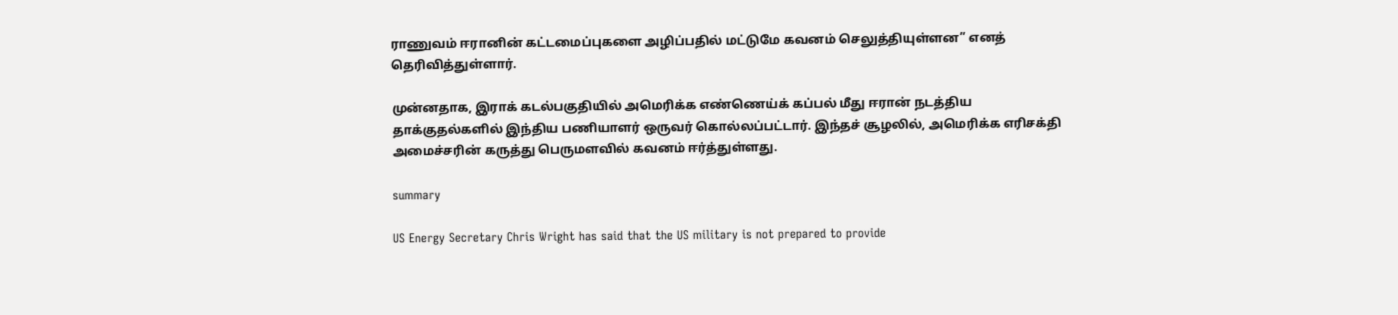ராணுவம் ஈரானின் கட்டமைப்புகளை அழிப்பதில் மட்டுமே கவனம் செலுத்தியுள்ளன” எனத் தெரிவித்துள்ளார்.

முன்னதாக, இராக் கடல்பகுதியில் அமெரிக்க எண்ணெய்க் கப்பல் மீது ஈரான் நடத்திய தாக்குதல்களில் இந்திய பணியாளர் ஒருவர் கொல்லப்பட்டார். இந்தச் சூழலில், அமெரிக்க எரிசக்தி அமைச்சரின் கருத்து பெருமளவில் கவனம் ஈர்த்துள்ளது.

summary

US Energy Secretary Chris Wright has said that the US military is not prepared to provide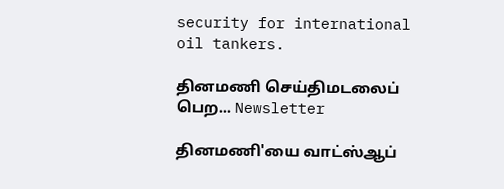security for international oil tankers.

தினமணி செய்திமடலைப் பெற... Newsletter

தினமணி'யை வாட்ஸ்ஆப்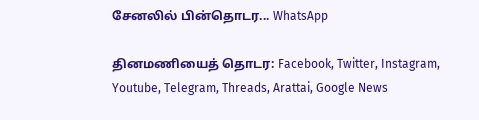சேனலில் பின்தொடர... WhatsApp

தினமணியைத் தொடர: Facebook, Twitter, Instagram, Youtube, Telegram, Threads, Arattai, Google News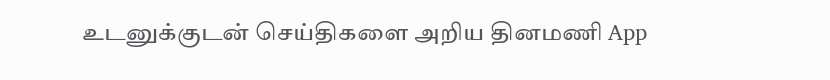உடனுக்குடன் செய்திகளை அறிய தினமணி App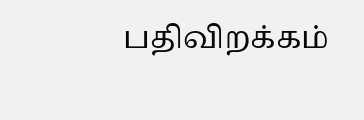பதிவிறக்கம்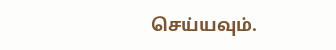செய்யவும்.